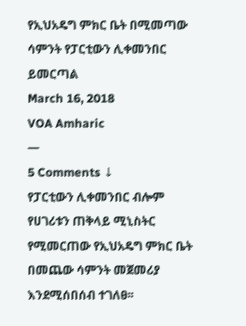የኢህአዴግ ምክር ቤት በሚመጣው ሳምንት የፓርቲውን ሊቀመንበር ይመርጣል
March 16, 2018
VOA Amharic
—
5 Comments ↓
የፓርቲውን ሊቀመንበር ብሎም የሀገሪቱን ጠቅላይ ሚኒስትር የሚመርጠው የኢህአዴግ ምክር ቤት በመጨው ሳምንት መጀመሪያ እንደሚሰበሰብ ተገለፀ፡፡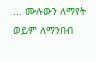... ሙሉውን ለማየት ወይም ለማንበብ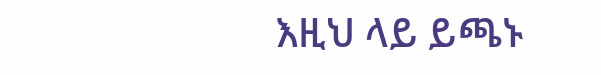እዚህ ላይ ይጫኑ